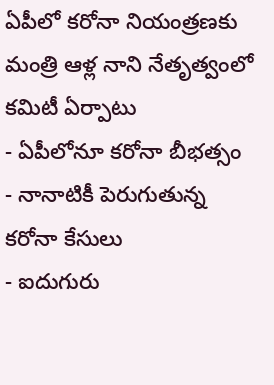ఏపీలో కరోనా నియంత్రణకు మంత్రి ఆళ్ల నాని నేతృత్వంలో కమిటీ ఏర్పాటు
- ఏపీలోనూ కరోనా బీభత్సం
- నానాటికీ పెరుగుతున్న కరోనా కేసులు
- ఐదుగురు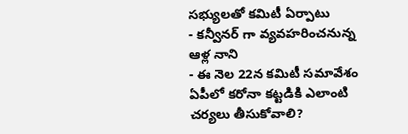సభ్యులతో కమిటీ ఏర్పాటు
- కన్వీనర్ గా వ్యవహరించనున్న ఆళ్ల నాని
- ఈ నెల 22న కమిటీ సమావేశం
ఏపీలో కరోనా కట్టడికి ఎలాంటి చర్యలు తీసుకోవాలి?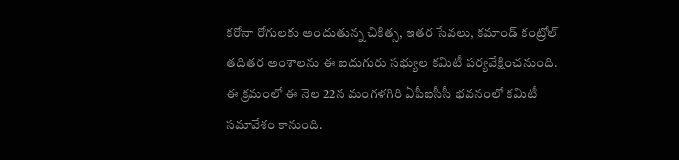కరోనా రోగులకు అందుతున్న చికిత్స, ఇతర సేవలు, కమాండ్ కంట్రోల్ తదితర అంశాలను ఈ ఐదుగురు సభ్యుల కమిటీ పర్యవేక్షించనుంది. ఈ క్రమంలో ఈ నెల 22న మంగళగిరి ఏపీఐసీసీ భవనంలో కమిటీ సమావేశం కానుంది.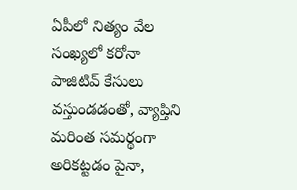ఏపీలో నిత్యం వేల సంఖ్యలో కరోనా పాజిటివ్ కేసులు వస్తుండడంతో, వ్యాప్తిని మరింత సమర్థంగా అరికట్టడం పైనా,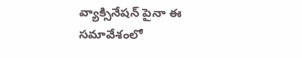వ్యాక్సినేషన్ పైనా ఈ సమావేశంలో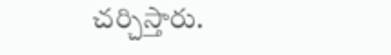చర్చిస్తారు.